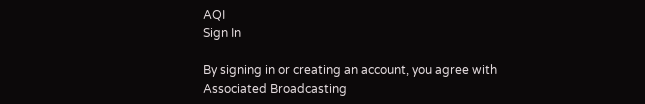AQI
Sign In

By signing in or creating an account, you agree with Associated Broadcasting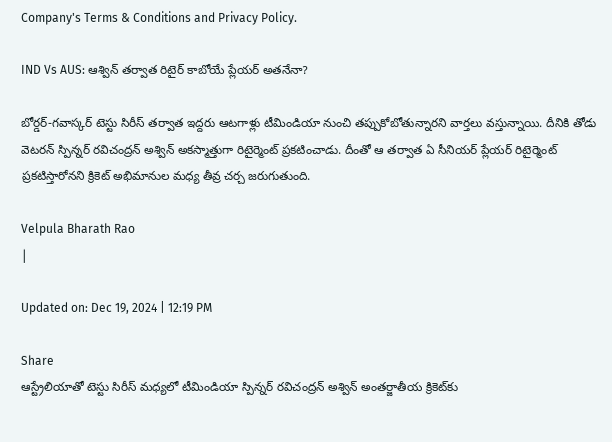Company's Terms & Conditions and Privacy Policy.

IND Vs AUS: ఆశ్విన్ తర్వాత రిటైర్ కాబోయే ప్లేయర్ అతనేనా?

బోర్డర్-గవాస్కర్ టెస్టు సిరీస్ తర్వాత ఇద్దరు ఆటగాళ్లు టీమిండియా నుంచి తప్పుకోబోతున్నారని వార్తలు వస్తున్నాయి. దీనికి తోడు వెటరన్ స్పిన్నర్ రవిచంద్రన్ అశ్విన్ అకస్మాత్తుగా రిటైర్మెంట్ ప్రకటించాడు. దీంతో ఆ తర్వాత ఏ సీనియర్ ప్లేయర్ రిటైర్మెంట్ ప్రకటిస్తారోనని క్రికెట్ అభిమానుల మధ్య తీవ్ర చర్చ జరుగుతుంది.

Velpula Bharath Rao
|

Updated on: Dec 19, 2024 | 12:19 PM

Share
ఆస్ట్రేలియాతో టెస్టు సిరీస్ మధ్యలో టీమిండియా స్పిన్నర్ రవిచంద్రన్ అశ్విన్ అంతర్జాతీయ క్రికెట్‌కు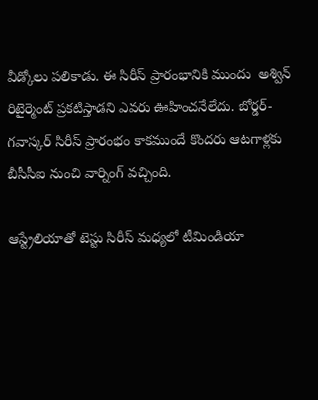వీడ్కోలు పలికాడు. ఈ సిరీస్ ప్రారంభానికి ముందు  అశ్విన్ రిటైర్మెంట్ ప్రకటిస్తాడని ఎవరు ఊహించనేలేదు. బోర్డర్-గవాస్కర్ సిరీస్ ప్రారంభం కాకముందే కొందరు ఆటగాళ్లకు బీసీసీఐ నుంచి వార్నింగ్ వచ్చింది.

ఆస్ట్రేలియాతో టెస్టు సిరీస్ మధ్యలో టీమిండియా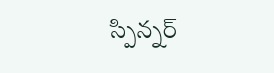స్పిన్నర్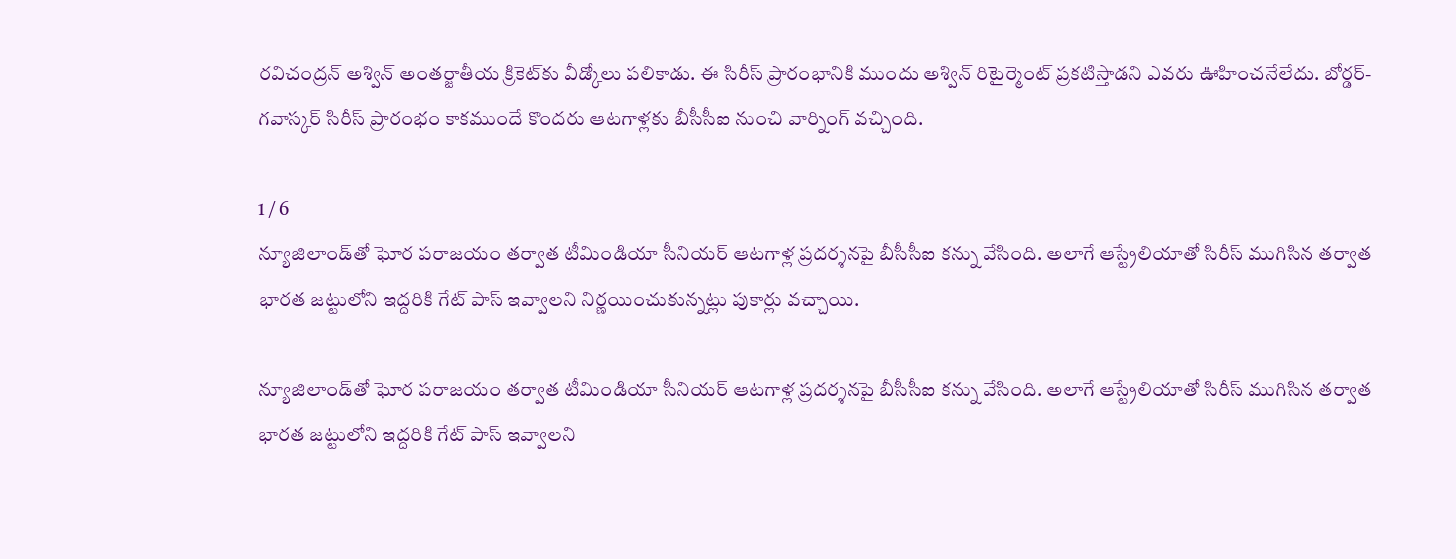రవిచంద్రన్ అశ్విన్ అంతర్జాతీయ క్రికెట్‌కు వీడ్కోలు పలికాడు. ఈ సిరీస్ ప్రారంభానికి ముందు అశ్విన్ రిటైర్మెంట్ ప్రకటిస్తాడని ఎవరు ఊహించనేలేదు. బోర్డర్-గవాస్కర్ సిరీస్ ప్రారంభం కాకముందే కొందరు ఆటగాళ్లకు బీసీసీఐ నుంచి వార్నింగ్ వచ్చింది.

1 / 6
న్యూజిలాండ్‌తో ఘోర పరాజయం తర్వాత టీమిండియా సీనియర్ ఆటగాళ్ల ప్రదర్శనపై బీసీసీఐ కన్ను వేసింది. అలాగే ఆస్ట్రేలియాతో సిరీస్ ముగిసిన తర్వాత భారత జట్టులోని ఇద్దరికి గేట్ పాస్ ఇవ్వాలని నిర్ణయించుకున్నట్లు పుకార్లు వచ్చాయి.

న్యూజిలాండ్‌తో ఘోర పరాజయం తర్వాత టీమిండియా సీనియర్ ఆటగాళ్ల ప్రదర్శనపై బీసీసీఐ కన్ను వేసింది. అలాగే ఆస్ట్రేలియాతో సిరీస్ ముగిసిన తర్వాత భారత జట్టులోని ఇద్దరికి గేట్ పాస్ ఇవ్వాలని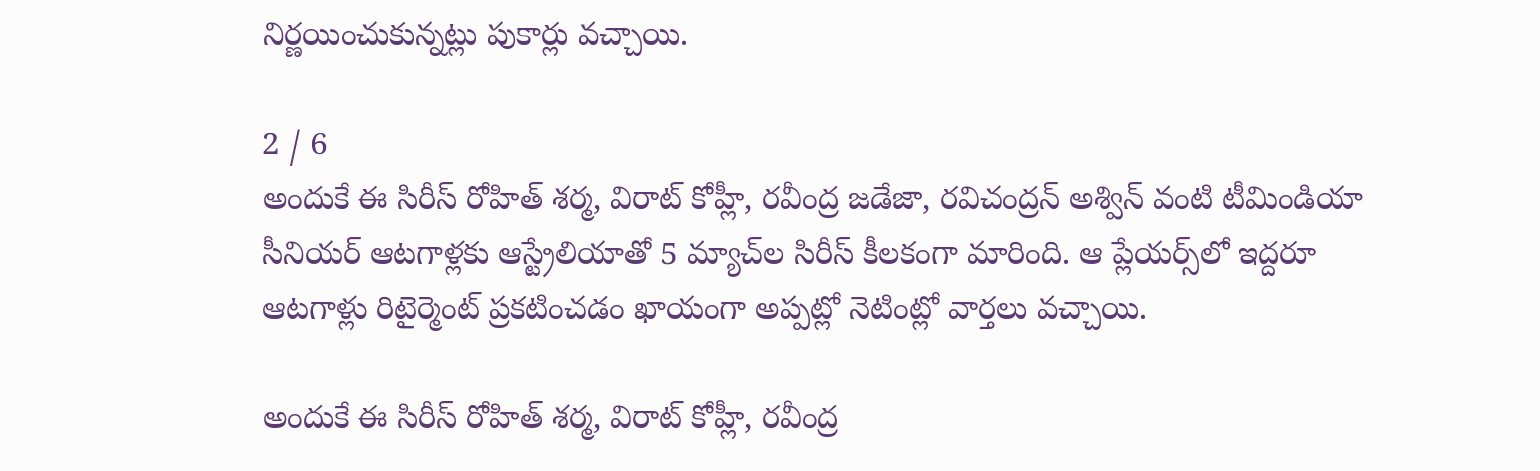నిర్ణయించుకున్నట్లు పుకార్లు వచ్చాయి.

2 / 6
అందుకే ఈ సిరీస్‌ రోహిత్ శర్మ, విరాట్ కోహ్లీ, రవీంద్ర జడేజా, రవిచంద్రన్ అశ్విన్ వంటి టీమిండియా సీనియర్ ఆటగాళ్లకు ఆస్ట్రేలియాతో 5 మ్యాచ్‌ల సిరీస్ కీలకంగా మారింది. ఆ ప్లేయర్స్‌లో ఇద్దరూ ఆటగాళ్లు రిటైర్మెంట్ ప్రకటించడం ఖాయంగా అప్పట్లో నెటింట్లో వార్తలు వచ్చాయి.

అందుకే ఈ సిరీస్‌ రోహిత్ శర్మ, విరాట్ కోహ్లీ, రవీంద్ర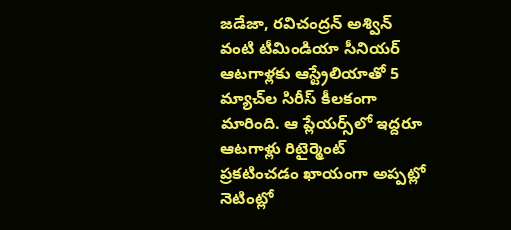జడేజా, రవిచంద్రన్ అశ్విన్ వంటి టీమిండియా సీనియర్ ఆటగాళ్లకు ఆస్ట్రేలియాతో 5 మ్యాచ్‌ల సిరీస్ కీలకంగా మారింది. ఆ ప్లేయర్స్‌లో ఇద్దరూ ఆటగాళ్లు రిటైర్మెంట్ ప్రకటించడం ఖాయంగా అప్పట్లో నెటింట్లో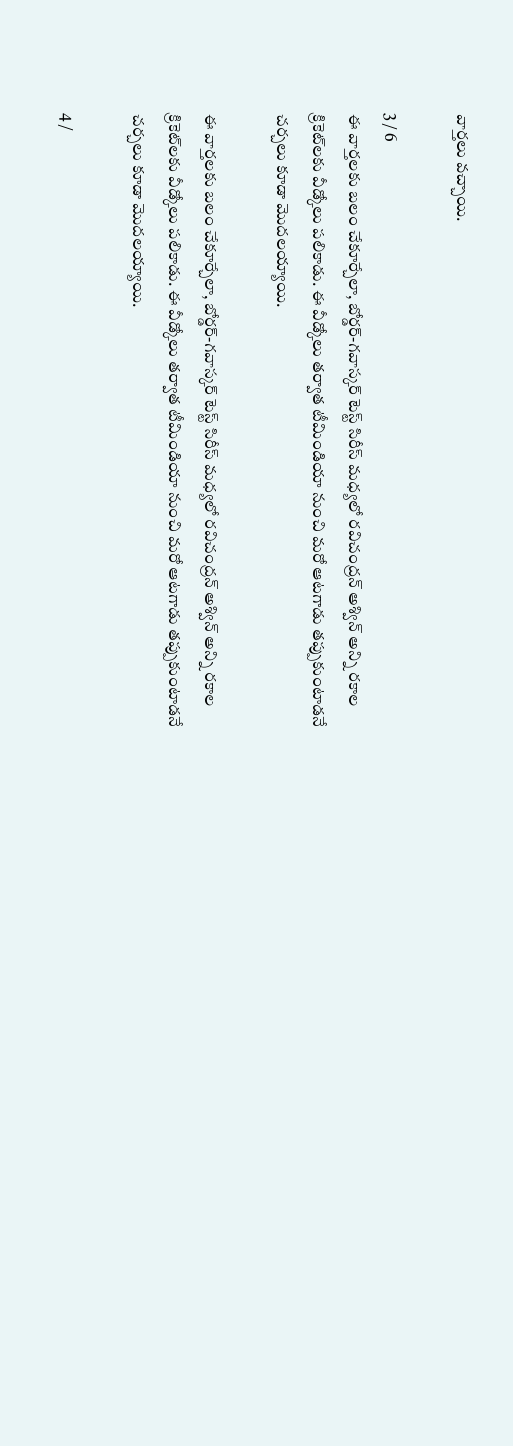వార్తలు వచ్చాయి.

3 / 6
ఈ వార్తలకు బలం చేకూర్చేలా, బోర్డర్-గవాస్కర్ టెస్ట్ సిరీస్ మధ్యలో రవిచంద్రన్ అశ్విన్ అన్ని రకాల క్రికెట్‌లకు వీడ్కోలు పలికాడు. ఈ వీడ్కోలు తర్వాత టీమిండియా నుంచి మరో ఆటగాడు తప్పుకుంటాడనే చర్చలు కూడా మొదలయ్యాయి.

ఈ వార్తలకు బలం చేకూర్చేలా, బోర్డర్-గవాస్కర్ టెస్ట్ సిరీస్ మధ్యలో రవిచంద్రన్ అశ్విన్ అన్ని రకాల క్రికెట్‌లకు వీడ్కోలు పలికాడు. ఈ వీడ్కోలు తర్వాత టీమిండియా నుంచి మరో ఆటగాడు తప్పుకుంటాడనే చర్చలు కూడా మొదలయ్యాయి.

4 /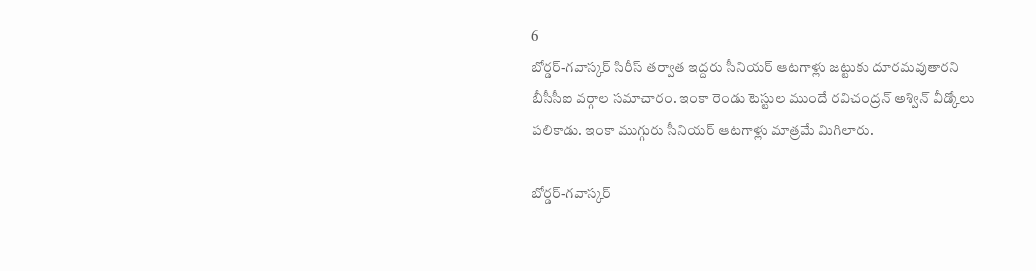6
బోర్డర్-గవాస్కర్ సిరీస్ తర్వాత ఇద్దరు సీనియర్ ఆటగాళ్లు జట్టుకు దూరమవుతారని బీసీసీఐ వర్గాల సమాచారం. ఇంకా రెండు టెస్టుల ముందే రవిచంద్రన్ అశ్విన్ వీడ్కోలు పలికాడు. ఇంకా ముగ్గురు సీనియర్ ఆటగాళ్లు మాత్రమే మిగిలారు.

బోర్డర్-గవాస్కర్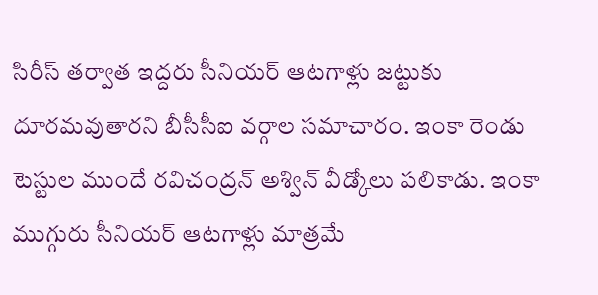సిరీస్ తర్వాత ఇద్దరు సీనియర్ ఆటగాళ్లు జట్టుకు దూరమవుతారని బీసీసీఐ వర్గాల సమాచారం. ఇంకా రెండు టెస్టుల ముందే రవిచంద్రన్ అశ్విన్ వీడ్కోలు పలికాడు. ఇంకా ముగ్గురు సీనియర్ ఆటగాళ్లు మాత్రమే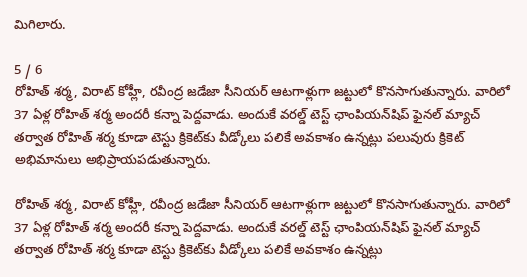మిగిలారు.

5 / 6
రోహిత్ శర్మ, విరాట్ కోహ్లీ, రవీంద్ర జడేజా సీనియర్ ఆటగాళ్లుగా జట్టులో కొనసాగుతున్నారు. వారిలో 37 ఏళ్ల రోహిత్ శర్మ అందరీ కన్నా పెద్దవాడు. అందుకే వరల్డ్ టెస్ట్ ఛాంపియన్‌షిప్ ఫైనల్ మ్యాచ్ తర్వాత రోహిత్ శర్మ కూడా టెస్టు క్రికెట్‌కు వీడ్కోలు పలికే అవకాశం ఉన్నట్లు పలువురు క్రికెట్ అభిమానులు అభిప్రాయపడుతున్నారు.

రోహిత్ శర్మ, విరాట్ కోహ్లీ, రవీంద్ర జడేజా సీనియర్ ఆటగాళ్లుగా జట్టులో కొనసాగుతున్నారు. వారిలో 37 ఏళ్ల రోహిత్ శర్మ అందరీ కన్నా పెద్దవాడు. అందుకే వరల్డ్ టెస్ట్ ఛాంపియన్‌షిప్ ఫైనల్ మ్యాచ్ తర్వాత రోహిత్ శర్మ కూడా టెస్టు క్రికెట్‌కు వీడ్కోలు పలికే అవకాశం ఉన్నట్లు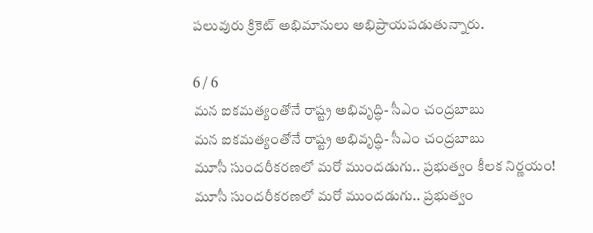పలువురు క్రికెట్ అభిమానులు అభిప్రాయపడుతున్నారు.

6 / 6
మన ఐకమత్యంతోనే రాష్ట్ర అభివృద్ధి- సీఎం చంద్రబాబు
మన ఐకమత్యంతోనే రాష్ట్ర అభివృద్ధి- సీఎం చంద్రబాబు
మూసీ సుందరీకరణలో మరో ముందడుగు.. ప్రభుత్వం కీలక నిర్ణయం!
మూసీ సుందరీకరణలో మరో ముందడుగు.. ప్రభుత్వం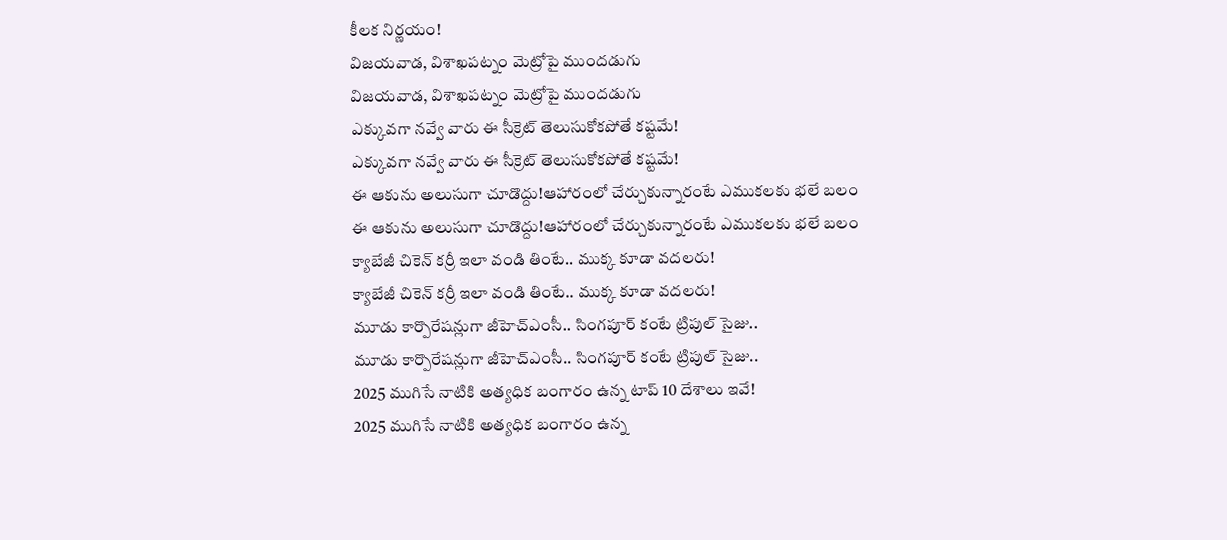కీలక నిర్ణయం!
విజయవాడ, విశాఖపట్నం మెట్రోపై ముందడుగు
విజయవాడ, విశాఖపట్నం మెట్రోపై ముందడుగు
ఎక్కువగా నవ్వే వారు ఈ సీక్రెట్ తెలుసుకోకపోతే కష్టమే!
ఎక్కువగా నవ్వే వారు ఈ సీక్రెట్ తెలుసుకోకపోతే కష్టమే!
ఈ ఆకును అలుసుగా చూడొద్దు!ఆహారంలో చేర్చుకున్నారంటే ఎముకలకు భలే బలం
ఈ ఆకును అలుసుగా చూడొద్దు!ఆహారంలో చేర్చుకున్నారంటే ఎముకలకు భలే బలం
క్యాబేజీ చికెన్ కర్రీ ఇలా వండి తింటే.. ముక్క కూడా వదలరు!
క్యాబేజీ చికెన్ కర్రీ ఇలా వండి తింటే.. ముక్క కూడా వదలరు!
మూడు కార్పొరేషన్లుగా జీహెచ్‌ఎంసీ.. సింగపూర్ కంటే ట్రిపుల్ సైజు..
మూడు కార్పొరేషన్లుగా జీహెచ్‌ఎంసీ.. సింగపూర్ కంటే ట్రిపుల్ సైజు..
2025 ముగిసే నాటికి అత్యధిక బంగారం ఉన్న టాప్‌ 10 దేశాలు ఇవే!
2025 ముగిసే నాటికి అత్యధిక బంగారం ఉన్న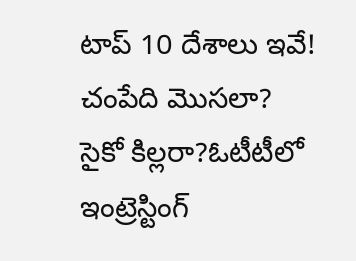టాప్‌ 10 దేశాలు ఇవే!
చంపేది మొసలా? సైకో కిల్లరా?ఓటీటీలో ఇంట్రెస్టింగ్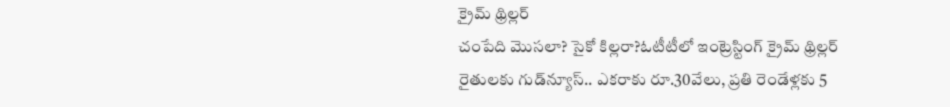క్రైమ్ థ్రిల్లర్
చంపేది మొసలా? సైకో కిల్లరా?ఓటీటీలో ఇంట్రెస్టింగ్ క్రైమ్ థ్రిల్లర్
రైతులకు గుడ్‌న్యూస్.. ఎకరాకు రూ.30వేలు, ప్రతి రెండేళ్లకు 5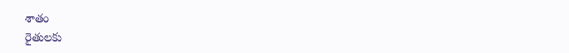శాతం
రైతులకు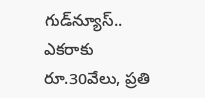గుడ్‌న్యూస్.. ఎకరాకు రూ.30వేలు, ప్రతి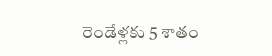రెండేళ్లకు 5 శాతం